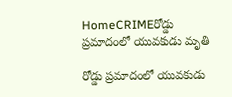HomeCRIMEరోడ్డు ప్రమాదంలో యువకుడు మృతి

రోడ్డు ప్రమాదంలో యువకుడు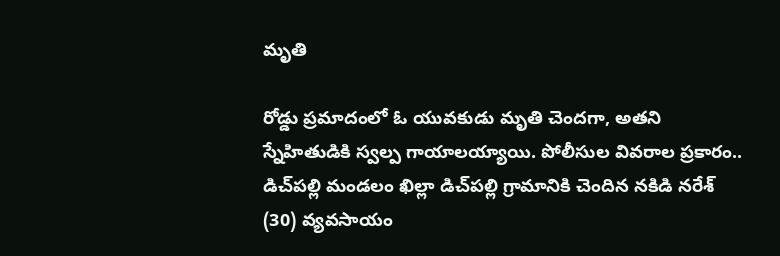మృతి

రోడ్డు ప్రమాదంలో ఓ యువకుడు మృతి చెందగా, అతని స్నేహితుడికి స్వల్ప గాయాలయ్యాయి. పోలీసుల వివరాల ప్రకారం.. డిచ్‌పల్లి మండలం ఖిల్లా డిచ్‌పల్లి గ్రామానికి చెందిన నకిడి నరేశ్‌ (30) వ్యవసాయం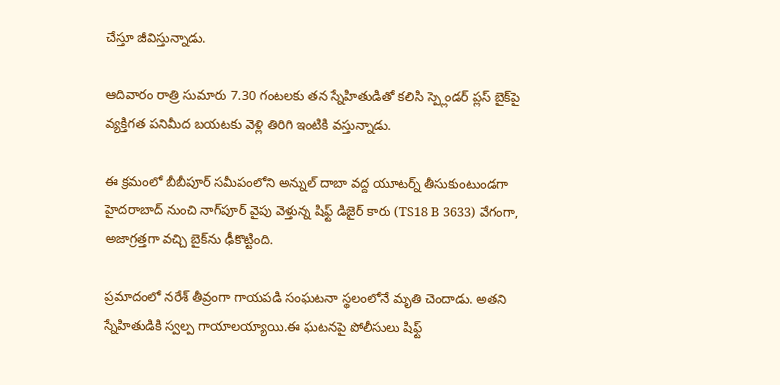చేస్తూ జీవిస్తున్నాడు.

ఆదివారం రాత్రి సుమారు 7.30 గంటలకు తన స్నేహితుడితో కలిసి స్ప్లెండర్‌ ప్లస్‌ బైక్‌పై వ్యక్తిగత పనిమీద బయటకు వెళ్లి తిరిగి ఇంటికి వస్తున్నాడు.

ఈ క్రమంలో బీబీపూర్‌ సమీపంలోని అన్నుల్‌ దాబా వద్ద యూటర్న్‌ తీసుకుంటుండగా హైదరాబాద్‌ నుంచి నాగ్‌పూర్‌ వైపు వెళ్తున్న షిఫ్ట్‌ డిజైర్‌ కారు (TS18 B 3633) వేగంగా, అజాగ్రత్తగా వచ్చి బైక్‌ను ఢీకొట్టింది.

ప్రమాదంలో నరేశ్‌ తీవ్రంగా గాయపడి సంఘటనా స్థలంలోనే మృతి చెందాడు. అతని స్నేహితుడికి స్వల్ప గాయాలయ్యాయి.ఈ ఘటనపై పోలీసులు షిఫ్ట్‌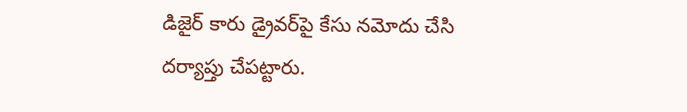డిజైర్‌ కారు డ్రైవర్‌పై కేసు నమోదు చేసి దర్యాప్తు చేపట్టారు.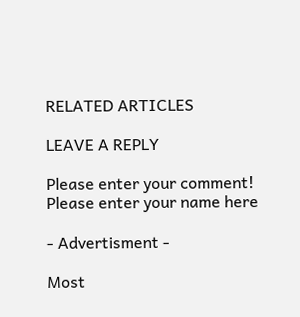RELATED ARTICLES

LEAVE A REPLY

Please enter your comment!
Please enter your name here

- Advertisment -

Most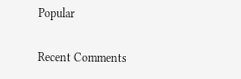Popular

Recent Comments